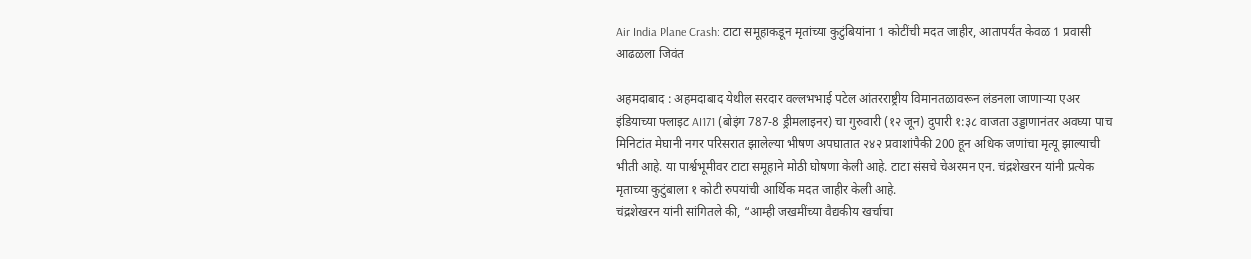Air India Plane Crash: टाटा समूहाकडून मृतांच्या कुटुंबियांना 1 कोटींची मदत जाहीर, आतापर्यंत केवळ 1 प्रवासी आढळला जिवंत

अहमदाबाद : अहमदाबाद येथील सरदार वल्लभभाई पटेल आंतरराष्ट्रीय विमानतळावरून लंडनला जाणाऱ्या एअर इंडियाच्या फ्लाइट AI171 (बोइंग 787-8 ड्रीमलाइनर) चा गुरुवारी (१२ जून) दुपारी १:३८ वाजता उड्डाणानंतर अवघ्या पाच मिनिटांत मेघानी नगर परिसरात झालेल्या भीषण अपघातात २४२ प्रवाशांपैकी 200 हून अधिक जणांचा मृत्यू झाल्याची भीती आहे. या पार्श्वभूमीवर टाटा समूहाने मोठी घोषणा केली आहे. टाटा संसचे चेअरमन एन. चंद्रशेखरन यांनी प्रत्येक मृताच्या कुटुंबाला १ कोटी रुपयांची आर्थिक मदत जाहीर केली आहे.
चंद्रशेखरन यांनी सांगितले की, “आम्ही जखमींच्या वैद्यकीय खर्चाचा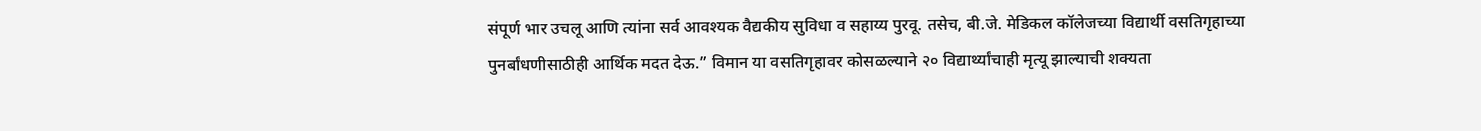संपूर्ण भार उचलू आणि त्यांना सर्व आवश्यक वैद्यकीय सुविधा व सहाय्य पुरवू. तसेच, बी.जे. मेडिकल कॉलेजच्या विद्यार्थी वसतिगृहाच्या पुनर्बांधणीसाठीही आर्थिक मदत देऊ.” विमान या वसतिगृहावर कोसळल्याने २० विद्यार्थ्यांचाही मृत्यू झाल्याची शक्यता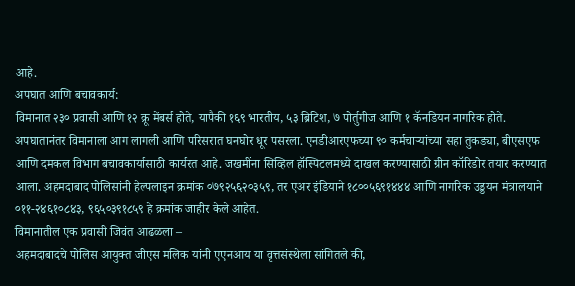आहे.
अपघात आणि बचावकार्य:
विमानात २३० प्रवासी आणि १२ क्रू मेंबर्स होते, यापैकी १६९ भारतीय, ५३ ब्रिटिश, ७ पोर्तुगीज आणि १ कॅनडियन नागरिक होते. अपघातानंतर विमानाला आग लागली आणि परिसरात घनघोर धूर पसरला. एनडीआरएफच्या ९० कर्मचाऱ्यांच्या सहा तुकड्या, बीएसएफ आणि दमकल विभाग बचावकार्यासाठी कार्यरत आहे. जखमींना सिव्हिल हॉस्पिटलमध्ये दाखल करण्यासाठी ग्रीन कॉरिडोर तयार करण्यात आला. अहमदाबाद पोलिसांनी हेल्पलाइन क्रमांक ०७९२५६२०३५९, तर एअर इंडियाने १८००५६९१४४४ आणि नागरिक उड्डयन मंत्रालयाने ०११-२४६१०८४३, ९६५०३९१८५९ हे क्रमांक जाहीर केले आहेत.
विमानातील एक प्रवासी जिवंत आढळला –
अहमदाबादचे पोलिस आयुक्त जीएस मलिक यांनी एएनआय या वृत्तसंस्थेला सांगितले की,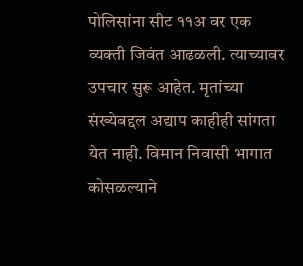पोलिसांना सीट ११अ वर एक व्यक्ती जिवंत आढळली. त्याच्यावर उपचार सुरू आहेत. मृतांच्या संख्येबद्दल अद्याप काहीही सांगता येत नाही. विमान निवासी भागात कोसळल्याने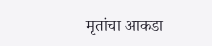मृतांचा आकडा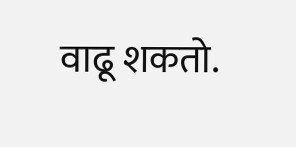वाढू शकतो.